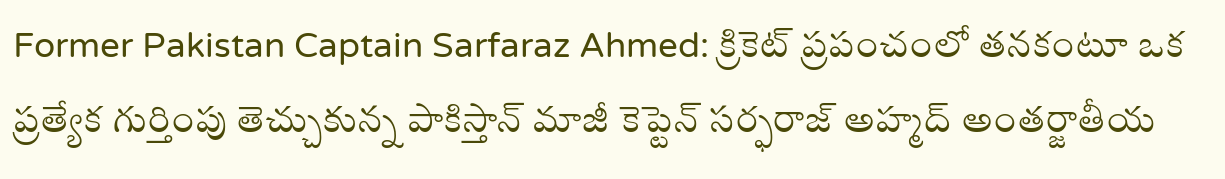Former Pakistan Captain Sarfaraz Ahmed: క్రికెట్ ప్రపంచంలో తనకంటూ ఒక ప్రత్యేక గుర్తింపు తెచ్చుకున్న పాకిస్తాన్ మాజీ కెప్టెన్ సర్ఫరాజ్ అహ్మద్ అంతర్జాతీయ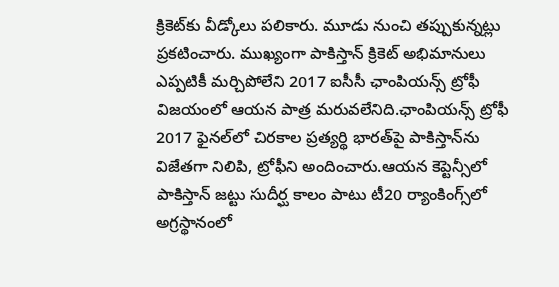క్రికెట్‌కు వీడ్కోలు పలికారు. మూడు నుంచి తప్పుకున్నట్లు ప్రకటించారు. ముఖ్యంగా పాకిస్తాన్ క్రికెట్ అభిమానులు ఎప్పటికీ మర్చిపోలేని 2017 ఐసీసీ ఛాంపియన్స్ ట్రోఫీ విజయంలో ఆయన పాత్ర మరువలేనిది.ఛాంపియన్స్ ట్రోఫీ 2017 ఫైనల్‌లో చిరకాల ప్రత్యర్థి భారత్‌పై పాకిస్తాన్‌ను విజేతగా నిలిపి, ట్రోఫీని అందించారు.ఆయన కెప్టెన్సీలో పాకిస్తాన్ జట్టు సుదీర్ఘ కాలం పాటు టీ20 ర్యాంకింగ్స్‌లో అగ్రస్థానంలో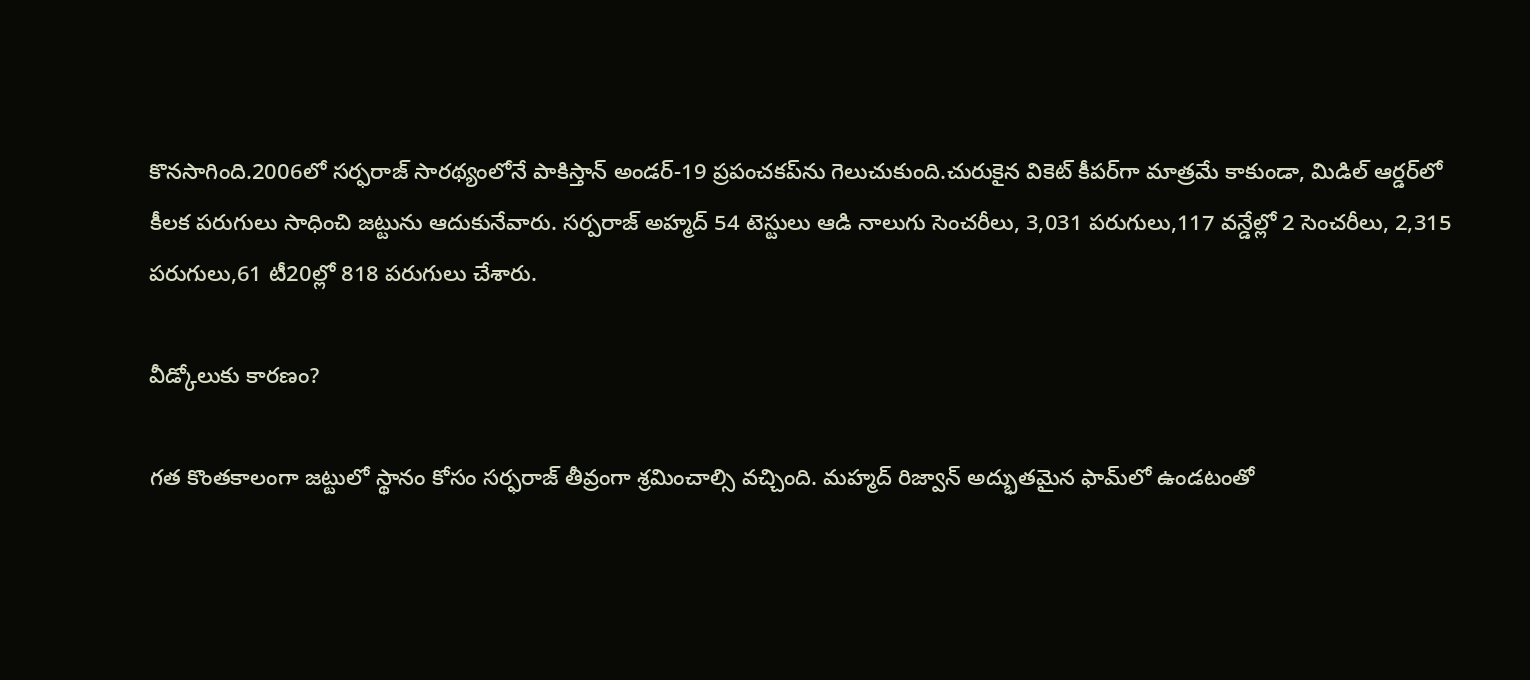కొనసాగింది.2006లో సర్ఫరాజ్ సారథ్యంలోనే పాకిస్తాన్ అండర్-19 ప్రపంచకప్‌ను గెలుచుకుంది.చురుకైన వికెట్ కీపర్‌గా మాత్రమే కాకుండా, మిడిల్ ఆర్డర్‌లో కీలక పరుగులు సాధించి జట్టును ఆదుకునేవారు. సర్పరాజ్ అహ్మద్ 54 టెస్టులు ఆడి నాలుగు సెంచరీలు, 3,031 పరుగులు,117 వన్డేల్లో 2 సెంచరీలు, 2,315 పరుగులు,61 టీ20ల్లో 818 పరుగులు చేశారు.

వీడ్కోలుకు కారణం?

గత కొంతకాలంగా జట్టులో స్థానం కోసం సర్ఫరాజ్ తీవ్రంగా శ్రమించాల్సి వచ్చింది. మహ్మద్ రిజ్వాన్ అద్భుతమైన ఫామ్‌లో ఉండటంతో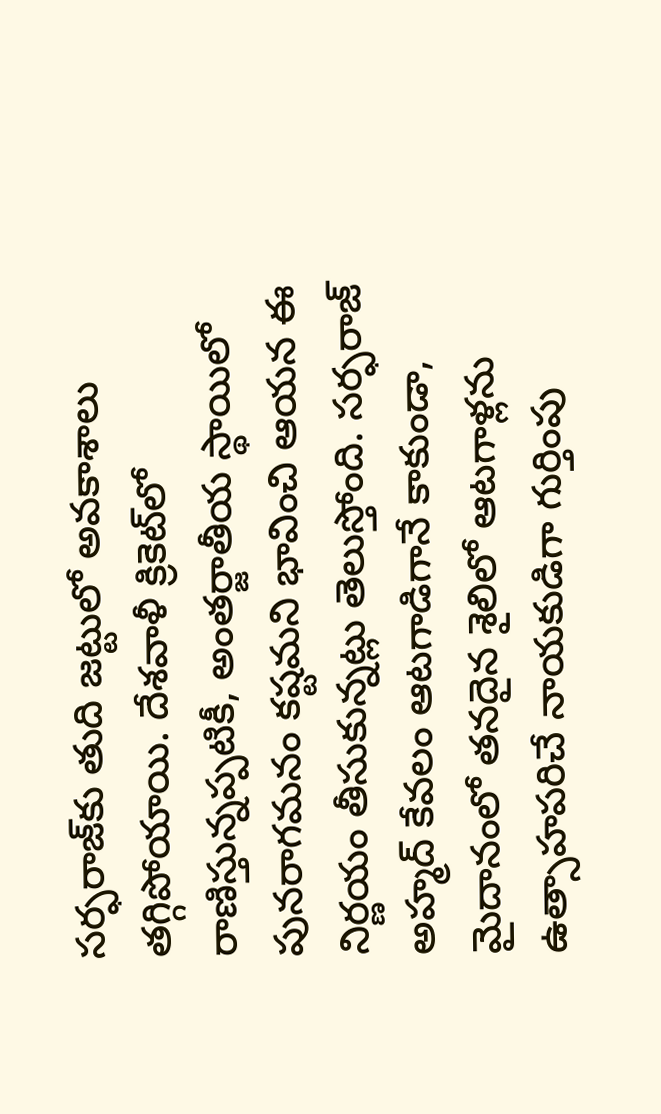సర్ఫరాజ్‌కు తుది జట్టులో అవకాశాలు తగ్గిపోయాయి. దేశవాళీ క్రికెట్‌లో రాణిస్తున్నప్పటికీ, అంతర్జాతీయ స్థాయిలో పునరాగమనం కష్టమని భావించి ఆయన ఈ నిర్ణయం తీసుకున్నట్లు తెలుస్తోంది. సర్ఫరాజ్ అహ్మద్ కేవలం ఆటగాడిగానే కాకుండా, మైదానంలో తనదైన శైలిలో ఆటగాళ్లను ఉత్సాహపరిచే నాయకుడిగా గుర్తింపు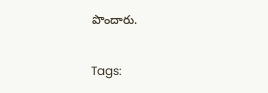పొందారు.

Tags: